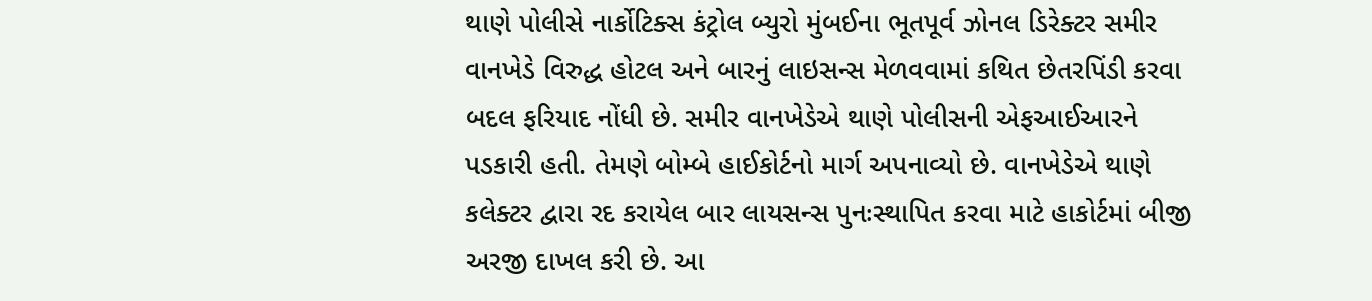થાણે પોલીસે નાર્કોટિક્સ કંટ્રોલ બ્યુરો મુંબઈના ભૂતપૂર્વ ઝોનલ ડિરેક્ટર સમીર વાનખેડે વિરુદ્ધ હોટલ અને બારનું લાઇસન્સ મેળવવામાં કથિત છેતરપિંડી કરવા બદલ ફરિયાદ નોંધી છે. સમીર વાનખેડેએ થાણે પોલીસની એફઆઈઆરને પડકારી હતી. તેમણે બોમ્બે હાઈકોર્ટનો માર્ગ અપનાવ્યો છે. વાનખેડેએ થાણે કલેક્ટર દ્વારા રદ કરાયેલ બાર લાયસન્સ પુનઃસ્થાપિત કરવા માટે હાકોર્ટમાં બીજી અરજી દાખલ કરી છે. આ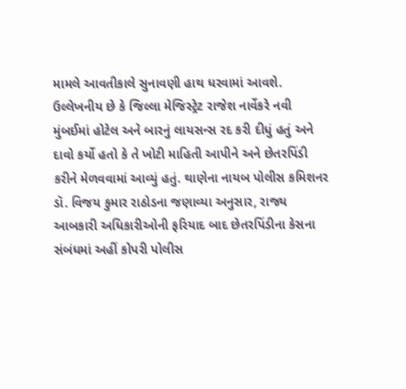મામલે આવતીકાલે સુનાવણી હાથ ધરવામાં આવશે.
ઉલ્લેખનીય છે કે જિલ્લા મેજિસ્ટ્રેટ રાજેશ નાર્વેકરે નવી મુંબઈમાં હોટેલ અને બારનું લાયસન્સ રદ કરી દીધું હતું અને દાવો કર્યો હતો કે તે ખોટી માહિતી આપીને અને છેતરપિંડી કરીને મેળવવામાં આવ્યું હતું. થાણેના નાયબ પોલીસ કમિશનર ડૉ. વિજય કુમાર રાઠોડના જણાવ્યા અનુસાર, રાજ્ય આબકારી અધિકારીઓની ફરિયાદ બાદ છેતરપિંડીના કેસના સંબંધમાં અહીં કોપરી પોલીસ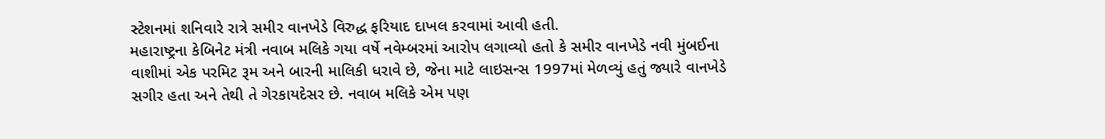સ્ટેશનમાં શનિવારે રાત્રે સમીર વાનખેડે વિરુદ્ધ ફરિયાદ દાખલ કરવામાં આવી હતી.
મહારાષ્ટ્રના કેબિનેટ મંત્રી નવાબ મલિકે ગયા વર્ષે નવેમ્બરમાં આરોપ લગાવ્યો હતો કે સમીર વાનખેડે નવી મુંબઈના વાશીમાં એક પરમિટ રૂમ અને બારની માલિકી ધરાવે છે, જેના માટે લાઇસન્સ 1997માં મેળવ્યું હતું જ્યારે વાનખેડે સગીર હતા અને તેથી તે ગેરકાયદેસર છે. નવાબ મલિકે એમ પણ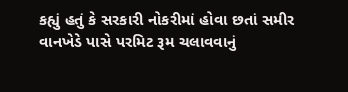કહ્યું હતું કે સરકારી નોકરીમાં હોવા છતાં સમીર વાનખેડે પાસે પરમિટ રૂમ ચલાવવાનું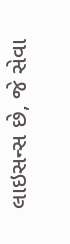લાઇસન્સ છે, જે સેવા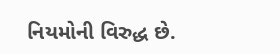નિયમોની વિરુદ્ધ છે.